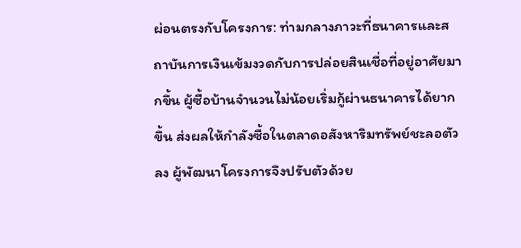ผ่อนตรงกับโครงการ: ท่ามกลางภาวะที่ธนาคารและสถาบันการเงินเข้มงวดกับการปล่อยสินเชื่อที่อยู่อาศัยมากขึ้น ผู้ซื้อบ้านจำนวนไม่น้อยเริ่มกู้ผ่านธนาคารได้ยากขึ้น ส่งผลให้กำลังซื้อในตลาดอสังหาริมทรัพย์ชะลอตัวลง ผู้พัฒนาโครงการจึงปรับตัวด้วย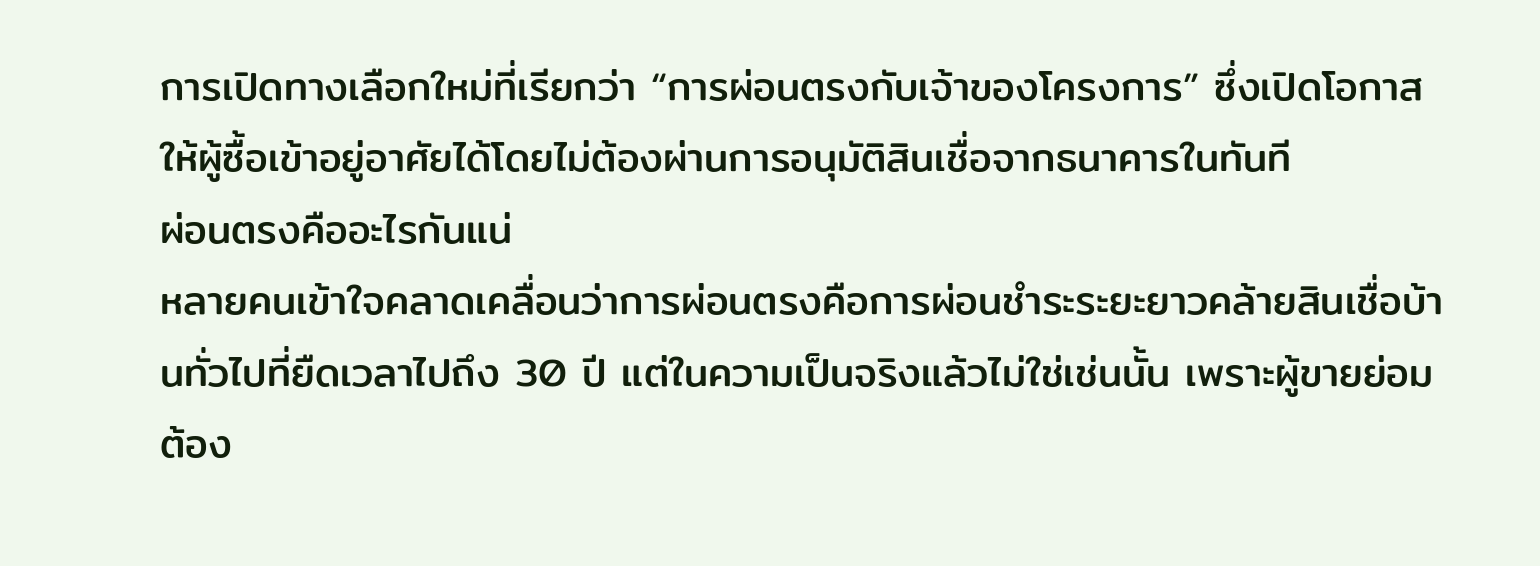การเปิดทางเลือกใหม่ที่เรียกว่า “การผ่อนตรงกับเจ้าของโครงการ” ซึ่งเปิดโอกาสให้ผู้ซื้อเข้าอยู่อาศัยได้โดยไม่ต้องผ่านการอนุมัติสินเชื่อจากธนาคารในทันที
ผ่อนตรงคืออะไรกันแน่
หลายคนเข้าใจคลาดเคลื่อนว่าการผ่อนตรงคือการผ่อนชำระระยะยาวคล้ายสินเชื่อบ้านทั่วไปที่ยืดเวลาไปถึง 30 ปี แต่ในความเป็นจริงแล้วไม่ใช่เช่นนั้น เพราะผู้ขายย่อมต้อง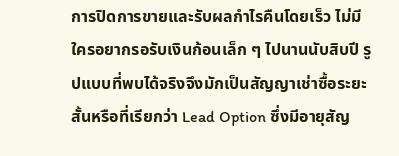การปิดการขายและรับผลกำไรคืนโดยเร็ว ไม่มีใครอยากรอรับเงินก้อนเล็ก ๆ ไปนานนับสิบปี รูปแบบที่พบได้จริงจึงมักเป็นสัญญาเช่าซื้อระยะสั้นหรือที่เรียกว่า Lead Option ซึ่งมีอายุสัญ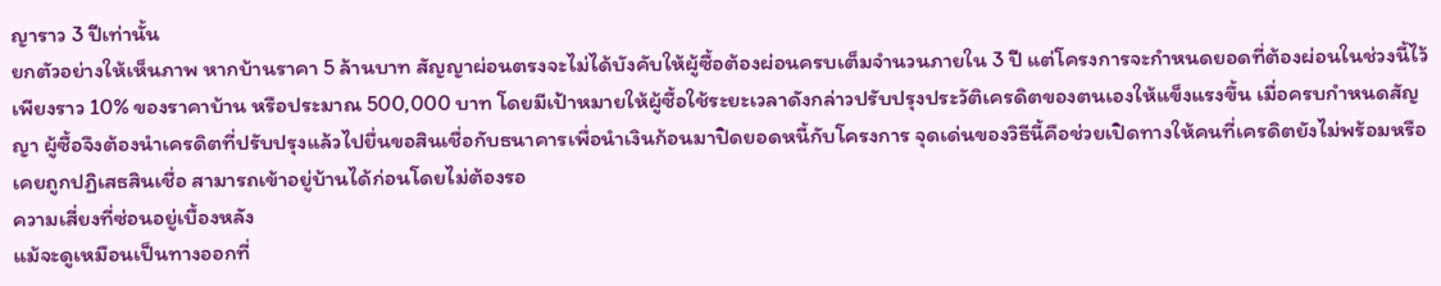ญาราว 3 ปีเท่านั้น
ยกตัวอย่างให้เห็นภาพ หากบ้านราคา 5 ล้านบาท สัญญาผ่อนตรงจะไม่ได้บังคับให้ผู้ซื้อต้องผ่อนครบเต็มจำนวนภายใน 3 ปี แต่โครงการจะกำหนดยอดที่ต้องผ่อนในช่วงนี้ไว้เพียงราว 10% ของราคาบ้าน หรือประมาณ 500,000 บาท โดยมีเป้าหมายให้ผู้ซื้อใช้ระยะเวลาดังกล่าวปรับปรุงประวัติเครดิตของตนเองให้แข็งแรงขึ้น เมื่อครบกำหนดสัญญา ผู้ซื้อจึงต้องนำเครดิตที่ปรับปรุงแล้วไปยื่นขอสินเชื่อกับธนาคารเพื่อนำเงินก้อนมาปิดยอดหนี้กับโครงการ จุดเด่นของวิธีนี้คือช่วยเปิดทางให้คนที่เครดิตยังไม่พร้อมหรือเคยถูกปฏิเสธสินเชื่อ สามารถเข้าอยู่บ้านได้ก่อนโดยไม่ต้องรอ
ความเสี่ยงที่ซ่อนอยู่เบื้องหลัง
แม้จะดูเหมือนเป็นทางออกที่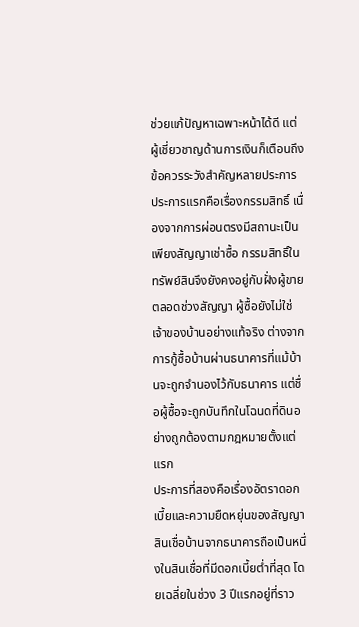ช่วยแก้ปัญหาเฉพาะหน้าได้ดี แต่ผู้เชี่ยวชาญด้านการเงินก็เตือนถึงข้อควรระวังสำคัญหลายประการ
ประการแรกคือเรื่องกรรมสิทธิ์ เนื่องจากการผ่อนตรงมีสถานะเป็นเพียงสัญญาเช่าซื้อ กรรมสิทธิ์ในทรัพย์สินจึงยังคงอยู่กับฝั่งผู้ขายตลอดช่วงสัญญา ผู้ซื้อยังไม่ใช่เจ้าของบ้านอย่างแท้จริง ต่างจากการกู้ซื้อบ้านผ่านธนาคารที่แม้บ้านจะถูกจำนองไว้กับธนาคาร แต่ชื่อผู้ซื้อจะถูกบันทึกในโฉนดที่ดินอย่างถูกต้องตามกฎหมายตั้งแต่แรก
ประการที่สองคือเรื่องอัตราดอกเบี้ยและความยืดหยุ่นของสัญญา สินเชื่อบ้านจากธนาคารถือเป็นหนึ่งในสินเชื่อที่มีดอกเบี้ยต่ำที่สุด โดยเฉลี่ยในช่วง 3 ปีแรกอยู่ที่ราว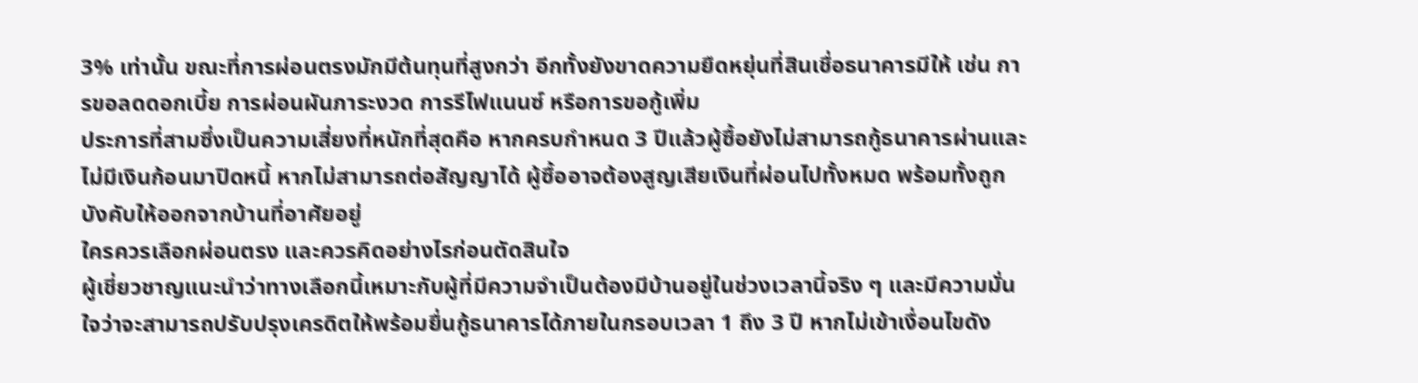3% เท่านั้น ขณะที่การผ่อนตรงมักมีต้นทุนที่สูงกว่า อีกทั้งยังขาดความยืดหยุ่นที่สินเชื่อธนาคารมีให้ เช่น การขอลดดอกเบี้ย การผ่อนผันภาระงวด การรีไฟแนนซ์ หรือการขอกู้เพิ่ม
ประการที่สามซึ่งเป็นความเสี่ยงที่หนักที่สุดคือ หากครบกำหนด 3 ปีแล้วผู้ซื้อยังไม่สามารถกู้ธนาคารผ่านและไม่มีเงินก้อนมาปิดหนี้ หากไม่สามารถต่อสัญญาได้ ผู้ซื้ออาจต้องสูญเสียเงินที่ผ่อนไปทั้งหมด พร้อมทั้งถูกบังคับให้ออกจากบ้านที่อาศัยอยู่
ใครควรเลือกผ่อนตรง และควรคิดอย่างไรก่อนตัดสินใจ
ผู้เชี่ยวชาญแนะนำว่าทางเลือกนี้เหมาะกับผู้ที่มีความจำเป็นต้องมีบ้านอยู่ในช่วงเวลานี้จริง ๆ และมีความมั่นใจว่าจะสามารถปรับปรุงเครดิตให้พร้อมยื่นกู้ธนาคารได้ภายในกรอบเวลา 1 ถึง 3 ปี หากไม่เข้าเงื่อนไขดัง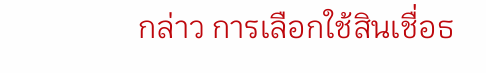กล่าว การเลือกใช้สินเชื่อธ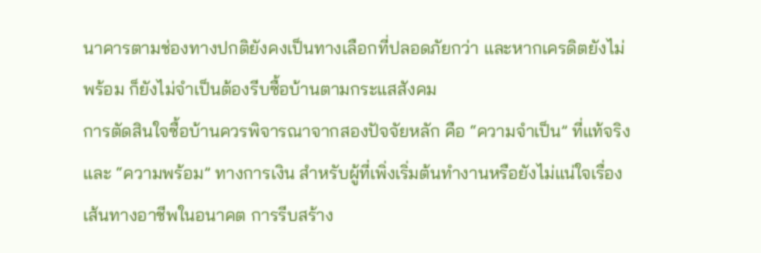นาคารตามช่องทางปกติยังคงเป็นทางเลือกที่ปลอดภัยกว่า และหากเครดิตยังไม่พร้อม ก็ยังไม่จำเป็นต้องรีบซื้อบ้านตามกระแสสังคม
การตัดสินใจซื้อบ้านควรพิจารณาจากสองปัจจัยหลัก คือ “ความจำเป็น” ที่แท้จริง และ “ความพร้อม” ทางการเงิน สำหรับผู้ที่เพิ่งเริ่มต้นทำงานหรือยังไม่แน่ใจเรื่องเส้นทางอาชีพในอนาคต การรีบสร้าง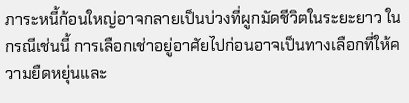ภาระหนี้ก้อนใหญ่อาจกลายเป็นบ่วงที่ผูกมัดชีวิตในระยะยาว ในกรณีเช่นนี้ การเลือกเช่าอยู่อาศัยไปก่อนอาจเป็นทางเลือกที่ให้ความยืดหยุ่นและ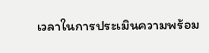เวลาในการประเมินความพร้อม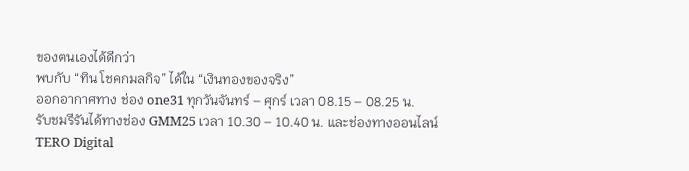ของตนเองได้ดีกว่า
พบกับ “ทิน โชคกมลกิจ” ได้ใน “เงินทองของจริง”
ออกอากาศทาง ช่อง one31 ทุกวันจันทร์ – ศุกร์ เวลา 08.15 – 08.25 น.
รับชมรีรันได้ทางช่อง GMM25 เวลา 10.30 – 10.40 น. และช่องทางออนไลน์ TERO Digital